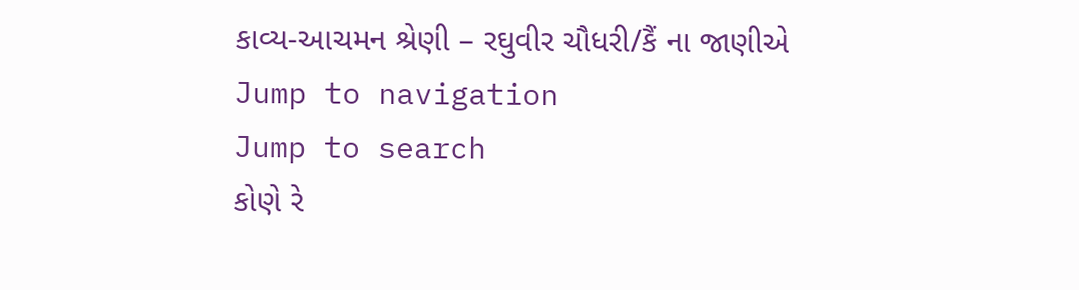કાવ્ય-આચમન શ્રેણી – રઘુવીર ચૌધરી/કૈં ના જાણીએ
Jump to navigation
Jump to search
કોણે રે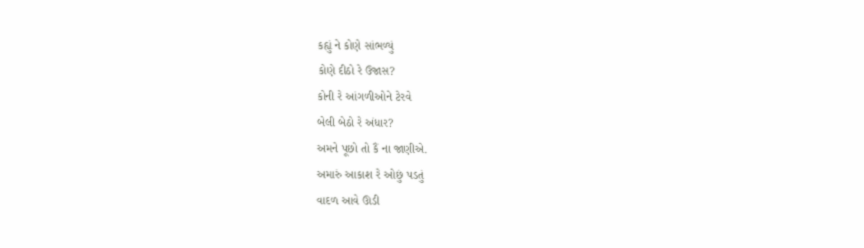કહ્યું ને કોણે સાંભળ્યું
કોણે દીઠો રે ઉજાસ?
કોની રે આંગળીઓને ટેરવે
બેલી બેઠો રે અંધાર?
અમને પૂછો તો કૈં ના જાણીએ.
અમારું આકાશ રે ઓછું પડતું
વાદળ આવે ઊડી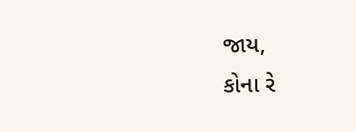જાય,
કોના રે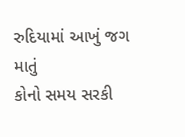રુદિયામાં આખું જગ માતું
કોનો સમય સરકી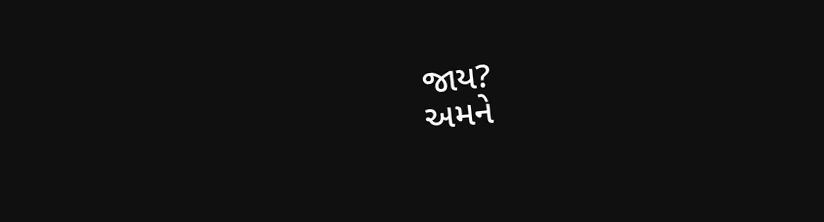જાય?
અમને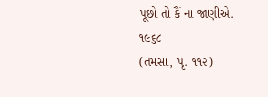પૂછો તો કૈં ના જાણીએ.
૧૯૬૮
(તમસા, પૃ. ૧૧૨)